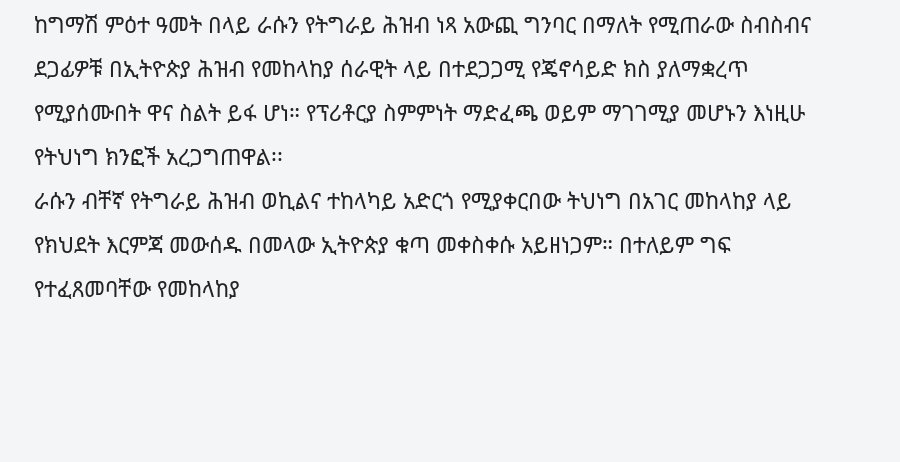ከግማሽ ምዕተ ዓመት በላይ ራሱን የትግራይ ሕዝብ ነጻ አውጪ ግንባር በማለት የሚጠራው ስብስብና ደጋፊዎቹ በኢትዮጵያ ሕዝብ የመከላከያ ሰራዊት ላይ በተደጋጋሚ የጄኖሳይድ ክስ ያለማቋረጥ የሚያሰሙበት ዋና ስልት ይፋ ሆነ። የፕሪቶርያ ስምምነት ማድፈጫ ወይም ማገገሚያ መሆኑን እነዚሁ የትህነግ ክንፎች አረጋግጠዋል፡፡
ራሱን ብቸኛ የትግራይ ሕዝብ ወኪልና ተከላካይ አድርጎ የሚያቀርበው ትህነግ በአገር መከላከያ ላይ የክህደት እርምጃ መውሰዱ በመላው ኢትዮጵያ ቁጣ መቀስቀሱ አይዘነጋም። በተለይም ግፍ የተፈጸመባቸው የመከላከያ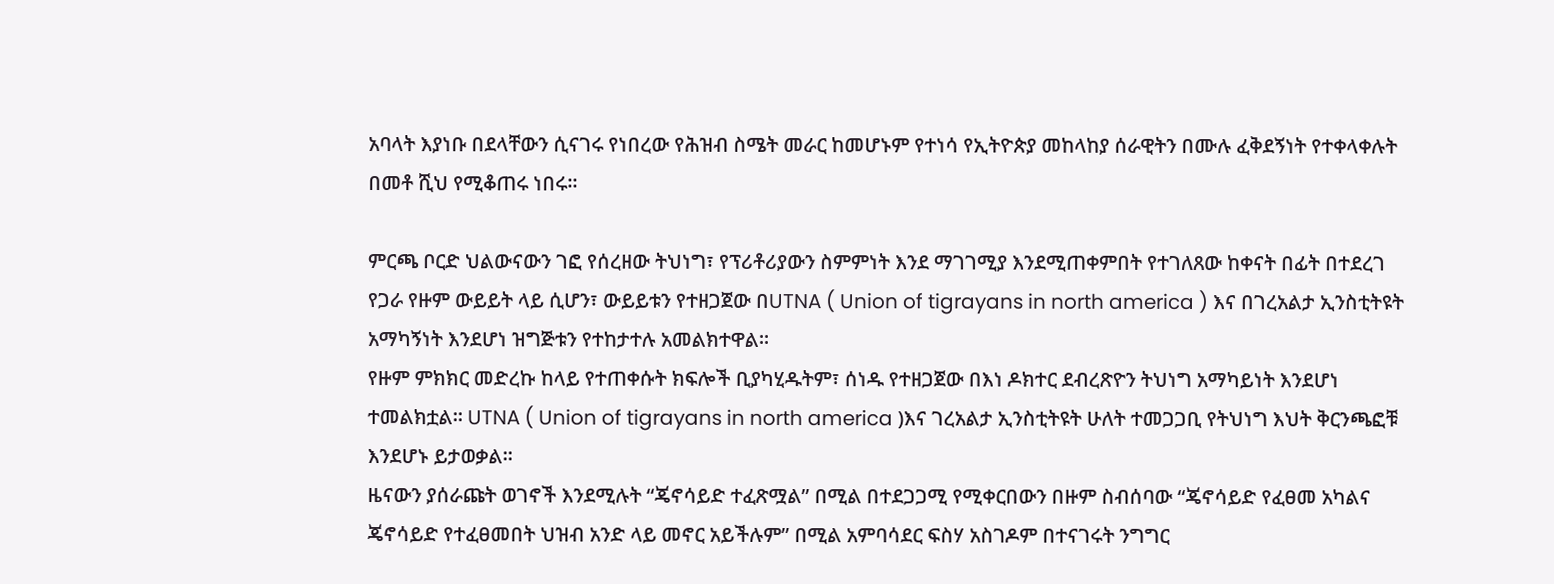አባላት እያነቡ በደላቸውን ሲናገሩ የነበረው የሕዝብ ስሜት መራር ከመሆኑም የተነሳ የኢትዮጵያ መከላከያ ሰራዊትን በሙሉ ፈቅደኝነት የተቀላቀሉት በመቶ ሺህ የሚቆጠሩ ነበሩ።

ምርጫ ቦርድ ህልውናውን ገፎ የሰረዘው ትህነግ፣ የፕሪቶሪያውን ስምምነት እንደ ማገገሚያ እንደሚጠቀምበት የተገለጸው ከቀናት በፊት በተደረገ የጋራ የዙም ውይይት ላይ ሲሆን፣ ውይይቱን የተዘጋጀው በUTNA ( Union of tigrayans in north america ) እና በገረአልታ ኢንስቲትዩት አማካኝነት እንደሆነ ዝግጅቱን የተከታተሉ አመልክተዋል፡፡
የዙም ምክክር መድረኩ ከላይ የተጠቀሱት ክፍሎች ቢያካሂዱትም፣ ሰነዱ የተዘጋጀው በእነ ዶክተር ደብረጽዮን ትህነግ አማካይነት እንደሆነ ተመልክቷል። UTNA ( Union of tigrayans in north america )እና ገረአልታ ኢንስቲትዩት ሁለት ተመጋጋቢ የትህነግ እህት ቅርንጫፎቹ እንደሆኑ ይታወቃል።
ዜናውን ያሰራጩት ወገኖች እንደሚሉት “ጄኖሳይድ ተፈጽሟል” በሚል በተደጋጋሚ የሚቀርበውን በዙም ስብሰባው “ጄኖሳይድ የፈፀመ አካልና ጄኖሳይድ የተፈፀመበት ህዝብ አንድ ላይ መኖር አይችሉም” በሚል አምባሳደር ፍስሃ አስገዶም በተናገሩት ንግግር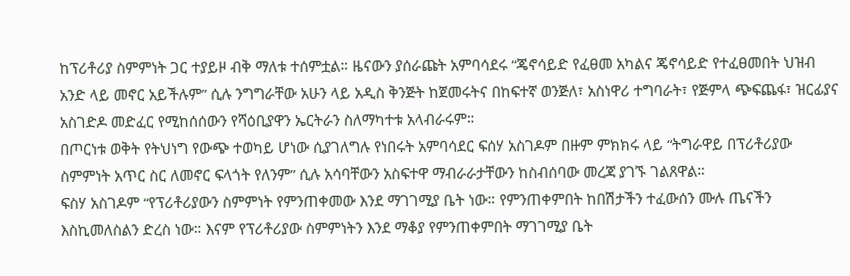ከፕሪቶሪያ ስምምነት ጋር ተያይዞ ብቅ ማለቱ ተሰምቷል። ዜናውን ያሰራጩት አምባሳደሩ “ጄኖሳይድ የፈፀመ አካልና ጄኖሳይድ የተፈፀመበት ህዝብ አንድ ላይ መኖር አይችሉም” ሲሉ ንግግራቸው አሁን ላይ አዲስ ቅንጅት ከጀመሩትና በከፍተኛ ወንጅለ፣ አስነዋሪ ተግባራት፣ የጅምላ ጭፍጨፋ፣ ዝርፊያና አስገድዶ መድፈር የሚከሰሰውን የሻዕቢያዋን ኤርትራን ስለማካተቱ አላብራሩም።
በጦርነቱ ወቅት የትህነግ የውጭ ተወካይ ሆነው ሲያገለግሉ የነበሩት አምባሳደር ፍሰሃ አስገዶም በዙም ምክክሩ ላይ “ትግራዋይ በፕሪቶሪያው ስምምነት አጥር ስር ለመኖር ፍላጎት የለንም” ሲሉ አሳባቸውን አስፍተዋ ማብራራታቸውን ከስብሰባው መረጃ ያገኙ ገልጸዋል።
ፍስሃ አስገዶም “የፕሪቶሪያውን ስምምነት የምንጠቀመው እንደ ማገገሚያ ቤት ነው። የምንጠቀምበት ከበሽታችን ተፈውሰን ሙሉ ጤናችን እስኪመለስልን ድረስ ነው። እናም የፕሪቶሪያው ስምምነትን እንደ ማቆያ የምንጠቀምበት ማገገሚያ ቤት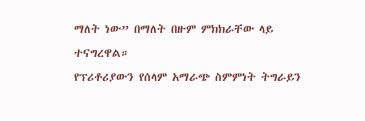ማለት ነው” በማለት በዙም ምክክራቸው ላይ ተናግረዋል።
የፕሪቶሪያውን የሰላም አማራጭ ስምምነት ትግራይን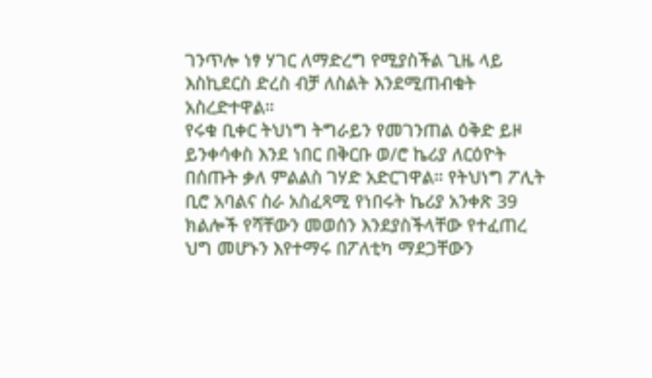ገንጥሎ ነፃ ሃገር ለማድረግ የሚያስችል ጊዜ ላይ እስኪደርስ ድረስ ብቻ ለስልት እንደሚጠብቁት አስረድተዋል።
የሩቁ ቢቀር ትህነግ ትግራይን የመገንጠል ዕቅድ ይዞ ይንቀሳቀስ እንደ ነበር በቅርቡ ወ/ሮ ኬሪያ ለርዕዮት በሰጡት ቃለ ምልልስ ገሃድ አድርገዋል። የትህነግ ፖሊት ቢሮ አባልና ስራ አስፈጻሚ የነበሩት ኬሪያ አንቀጽ 39 ክልሎች የሻቸውን መወሰን እንደያስችላቸው የተፈጠረ ህግ መሆኑን እየተማሩ በፖለቲካ ማደጋቸውን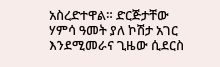አስረድተዋል። ድርጅታቸው ሃምሳ ዓመት ያለ ኮሽታ አገር እንደሚመራና ጊዜው ሲደርስ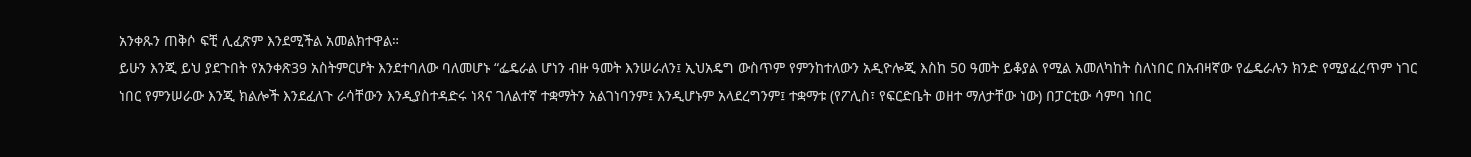አንቀጹን ጠቅሶ ፍቺ ሊፈጽም እንደሚችል አመልክተዋል።
ይሁን እንጂ ይህ ያደጉበት የአንቀጽ39 አስትምርሆት እንደተባለው ባለመሆኑ “ፌዴራል ሆነን ብዙ ዓመት እንሠራለን፤ ኢህአዴግ ውስጥም የምንከተለውን አዲዮሎጂ እስከ 50 ዓመት ይቆያል የሚል አመለካከት ስለነበር በአብዛኛው የፌዴራሉን ክንድ የሚያፈረጥም ነገር ነበር የምንሠራው እንጂ ክልሎች እንደፈለጉ ራሳቸውን እንዲያስተዳድሩ ነጻና ገለልተኛ ተቋማትን አልገነባንም፤ እንዲሆኑም አላደረግንም፤ ተቋማቱ (የፖሊስ፣ የፍርድቤት ወዘተ ማለታቸው ነው) በፓርቲው ሳምባ ነበር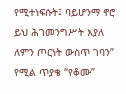የሚተነፍሱት፤ ባይሆንማ ኖሮ ይህ ሕገመንግሥት እያለ ለምን ጦርነት ውስጥ ገባን” የሚል ጥያቄ “የቆሙ”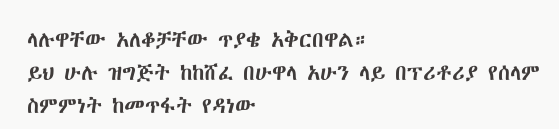ላሉዋቸው አለቆቻቸው ጥያቄ አቅርበዋል።
ይህ ሁሉ ዝግጅት ከከሸፈ በሁዋላ አሁን ላይ በፕሪቶሪያ የሰላም ስምምነት ከመጥፋት የዳነው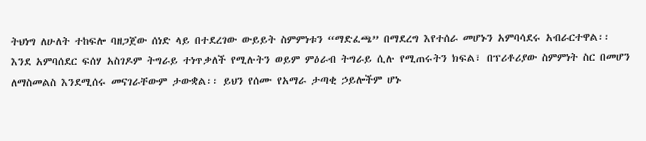ትህነግ ለሁለት ተከፍሎ ባዘጋጀው ሰነድ ላይ በተደረገው ውይይት ስምምነቱን “ማድፈጫ” በማደረግ እየተሰራ መሆኑን አምባሳደሩ አብራርተዋል፡፡
እንደ አምባሰደር ፍሰሃ አስገዶም ትግራይ ተነጥቃለች የሚሉትን ወይም ምዕራብ ትግራይ ሲሉ የሚጠሩትን ክፍል፣ በፕሪቶሪያው ስምምነት ስር በመሆን ለማስመልስ እንደሚሰሩ መናገራቸውም ታውቋል፡፡ ይህን የሰሙ የአማራ ታጣቂ ኃይሎችም ሆኑ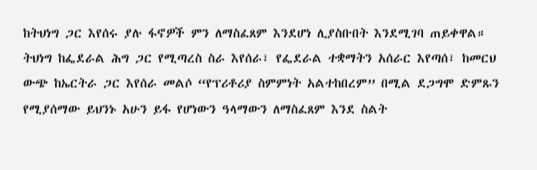ከትህነግ ጋር እየሰሩ ያሉ ፋኖዎች ምን ለማስፈጸም እንደሆነ ሊያስቡበት እንደሚገባ ጠይቀዋል።
ትህነግ ከፌደራል ሕግ ጋር የሚጣረስ ስራ እየሰራ፣ የፌደራል ተቋማትን አሰራር እየጣሰ፣ ከመርህ ውጭ ከኤርትራ ጋር እየሰራ መልሶ “የፕሪቶሪያ ስምምነት አልተከበረም” በሚል ደጋግሞ ድምጹን የሚያሰማው ይህንኑ አሁን ይፋ የሆነውን ዓላማውን ለማስፈጸም እንደ ስልት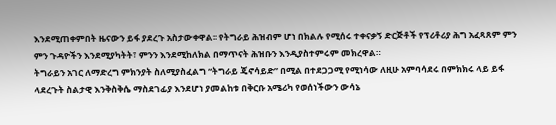እንደሚጠቀምበት ዜናውን ይፋ ያደረጉ አስታውቀዋል፡፡ የትግራይ ሕዝብም ሆነ በክልሉ የሚሰሩ ተቀናቃኝ ድርጅቶች የፕሪቶሪያ ሕግ አፈጻጸም ምን ምን ጉዳዮችን እንደሚያካትት፣ ምንን እንደሚከለክል በማጥናት ሕዝቡን እንዲያስተምሩም መክረዋል።
ትግራይን አገር ለማድረግ ምክንያት ስለሚያስፈልግ “ትግራይ ጄኖሳይድ” በሚል በተደጋጋሚ የሚነሳው ለዚሁ አምባሳደሩ በምክክሩ ላይ ይፋ ላደረጉት ስልታዊ እንቅስቅሴ ማስደገፊያ እንደሆነ ያመልከቱ በቅርቡ አሜሪካ የወሰነችውን ውሳኔ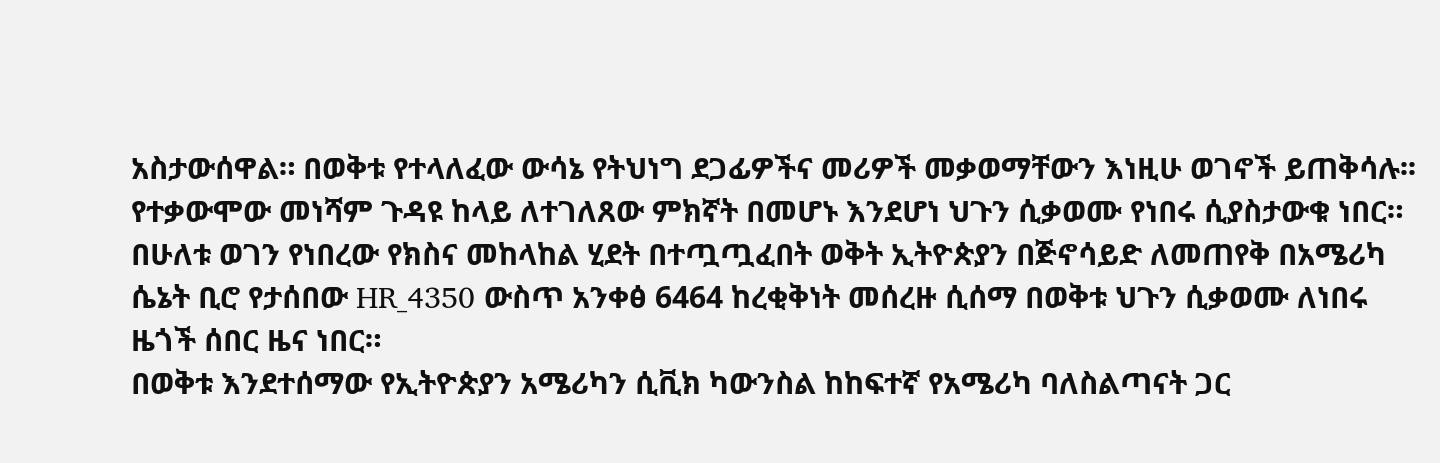አስታውሰዋል። በወቅቱ የተላለፈው ውሳኔ የትህነግ ደጋፊዎችና መሪዎች መቃወማቸውን እነዚሁ ወገኖች ይጠቅሳሉ፡፡ የተቃውሞው መነሻም ጉዳዩ ከላይ ለተገለጸው ምክኛት በመሆኑ እንደሆነ ህጉን ሲቃወሙ የነበሩ ሲያስታውቁ ነበር።
በሁለቱ ወገን የነበረው የክስና መከላከል ሂደት በተጧጧፈበት ወቅት ኢትዮጵያን በጅኖሳይድ ለመጠየቅ በአሜሪካ ሴኔት ቢሮ የታሰበው HR_4350 ውስጥ አንቀፅ 6464 ከረቂቅነት መሰረዙ ሲሰማ በወቅቱ ህጉን ሲቃወሙ ለነበሩ ዜጎች ሰበር ዜና ነበር።
በወቅቱ እንደተሰማው የኢትዮጵያን አሜሪካን ሲቪክ ካውንስል ከከፍተኛ የአሜሪካ ባለስልጣናት ጋር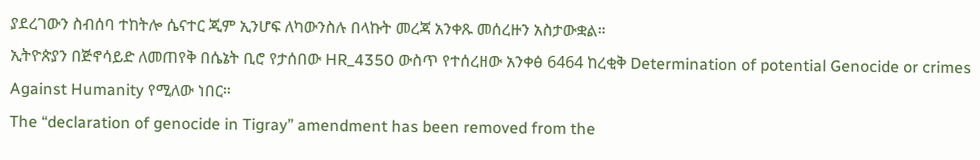ያደረገውን ስብሰባ ተከትሎ ሴናተር ጂም ኢንሆፍ ለካውንስሉ በላኩት መረጃ አንቀጹ መሰረዙን አስታውቋል።
ኢትዮጵያን በጅኖሳይድ ለመጠየቅ በሴኔት ቢሮ የታሰበው HR_4350 ውስጥ የተሰረዘው አንቀፅ 6464 ከረቂቅ Determination of potential Genocide or crimes Against Humanity የሚለው ነበር።
The “declaration of genocide in Tigray” amendment has been removed from the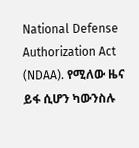National Defense Authorization Act (NDAA). የሚለው ዜና ይፋ ሲሆን ካውንስሉ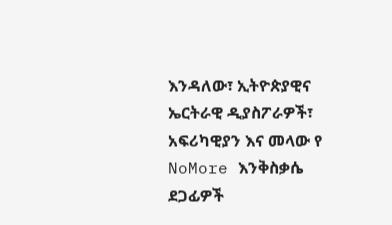እንዳለው፣ ኢትዮጵያዊና ኤርትራዊ ዲያስፖራዎች፣ አፍሪካዊያን እና መላው የ NoMore እንቅስቃሴ ደጋፊዎች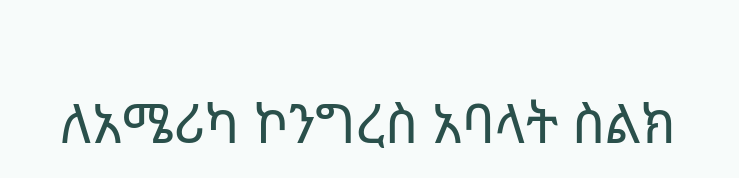ለአሜሪካ ኮንግረስ አባላት ስልክ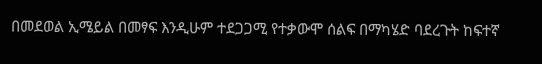በመደወል ኢሜይል በመፃፍ እንዲሁም ተደጋጋሚ የተቃውሞ ሰልፍ በማካሄድ ባደረጉት ከፍተኛ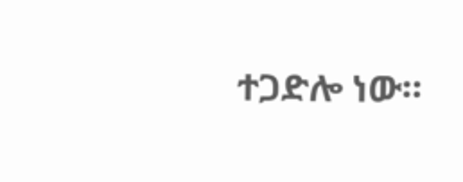ተጋድሎ ነው።